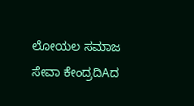ಲೋಯಲ ಸಮಾಜ ಸೇವಾ ಕೇಂದ್ರದಿAದ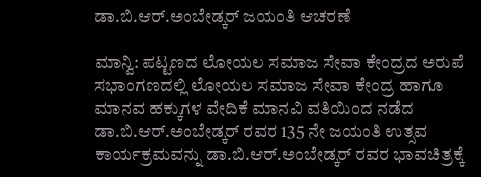ಡಾ.ಬಿ.ಆರ್.ಅಂಬೇಡ್ಕರ್ ಜಯಂತಿ ಆಚರಣೆ

ಮಾನ್ವಿ: ಪಟ್ಟಣದ ಲೋಯಲ ಸಮಾಜ ಸೇವಾ ಕೇಂದ್ರದ ಅರುಪೆ ಸಭಾಂಗಣದಲ್ಲಿ ಲೋಯಲ ಸಮಾಜ ಸೇವಾ ಕೇಂದ್ರ ಹಾಗೂ ಮಾನವ ಹಕ್ಕುಗಳ ವೇದಿಕೆ ಮಾನವಿ ವತಿಯಿಂದ ನಡೆದ ಡಾ.ಬಿ.ಆರ್.ಅಂಬೇಡ್ಕರ್ ರವರ 135 ನೇ ಜಯಂತಿ ಉತ್ಸವ ಕಾರ್ಯಕ್ರಮವನ್ನು ಡಾ.ಬಿ.ಆರ್.ಅಂಬೇಡ್ಕರ್ ರವರ ಭಾವಚಿತ್ರಕ್ಕೆ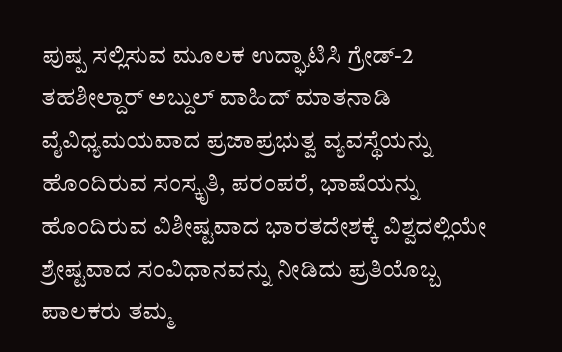ಪುಷ್ಪ ಸಲ್ಲಿಸುವ ಮೂಲಕ ಉದ್ಘಾಟಿಸಿ ಗ್ರೇಡ್-2 ತಹಶೀಲ್ದಾರ್ ಅಬ್ದುಲ್ ವಾಹಿದ್ ಮಾತನಾಡಿ ವೈವಿಧ್ಯಮಯವಾದ ಪ್ರಜಾಪ್ರಭುತ್ವ ವ್ಯವಸ್ಥೆಯನ್ನು ಹೊಂದಿರುವ ಸಂಸ್ಕೃತಿ, ಪರಂಪರೆ, ಭಾಷೆಯನ್ನು ಹೊಂದಿರುವ ವಿಶೀಷ್ಟವಾದ ಭಾರತದೇಶಕ್ಕೆ ವಿಶ್ವದಲ್ಲಿಯೇ ಶ್ರೇಷ್ಟವಾದ ಸಂವಿಧಾನವನ್ನು ನೀಡಿದು ಪ್ರತಿಯೊಬ್ಬ ಪಾಲಕರು ತಮ್ಮ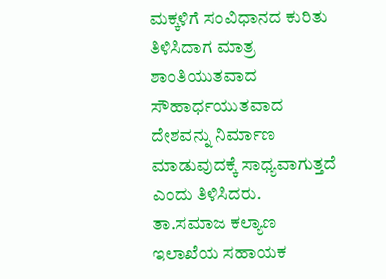ಮಕ್ಕಳಿಗೆ ಸಂವಿಧಾನದ ಕುರಿತು ತಿಳಿಸಿದಾಗ ಮಾತ್ರ ಶಾಂತಿಯುತವಾದ ಸೌಹಾರ್ಧಯುತವಾದ ದೇಶವನ್ನು ನಿರ್ಮಾಣ ಮಾಡುವುದಕ್ಕೆ ಸಾಧ್ಯವಾಗುತ್ತದೆ ಎಂದು ತಿಳಿಸಿದರು.
ತಾ.ಸಮಾಜ ಕಲ್ಯಾಣ ಇಲಾಖೆಯ ಸಹಾಯಕ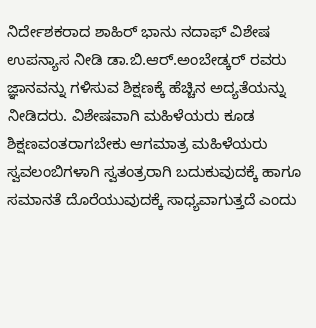ನಿರ್ದೇಶಕರಾದ ಶಾಹಿರ್ ಭಾನು ನದಾಫ್ ವಿಶೇಷ ಉಪನ್ಯಾಸ ನೀಡಿ ಡಾ.ಬಿ.ಆರ್.ಅಂಬೇಡ್ಕರ್ ರವರು ಜ್ಞಾನವನ್ನು ಗಳಿಸುವ ಶಿಕ್ಷಣಕ್ಕೆ ಹೆಚ್ಚಿನ ಅದ್ಯತೆಯನ್ನು ನೀಡಿದರು. ವಿಶೇಷವಾಗಿ ಮಹಿಳೆಯರು ಕೂಡ ಶಿಕ್ಷಣವಂತರಾಗಬೇಕು ಆಗಮಾತ್ರ ಮಹಿಳೆಯರು ಸ್ವವಲಂಬಿಗಳಾಗಿ ಸ್ವತಂತ್ರರಾಗಿ ಬದುಕುವುದಕ್ಕೆ ಹಾಗೂ ಸಮಾನತೆ ದೊರೆಯುವುದಕ್ಕೆ ಸಾಧ್ಯವಾಗುತ್ತದೆ ಎಂದು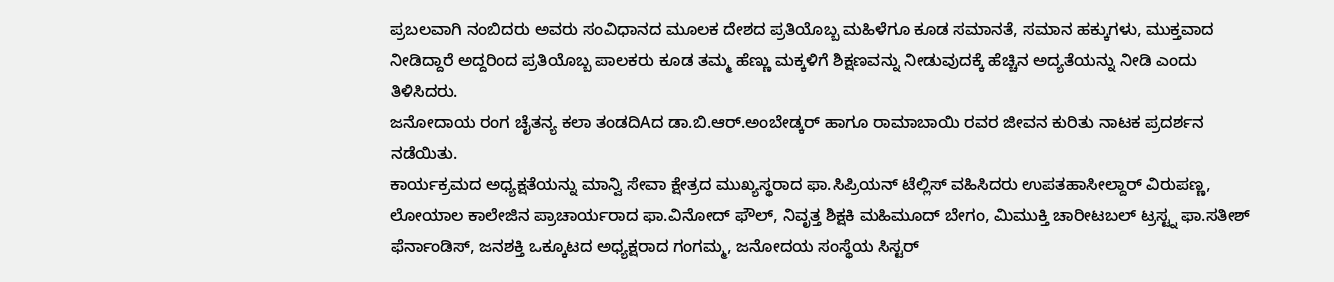ಪ್ರಬಲವಾಗಿ ನಂಬಿದರು ಅವರು ಸಂವಿಧಾನದ ಮೂಲಕ ದೇಶದ ಪ್ರತಿಯೊಬ್ಬ ಮಹಿಳೆಗೂ ಕೂಡ ಸಮಾನತೆ, ಸಮಾನ ಹಕ್ಕುಗಳು, ಮುಕ್ತವಾದ ನೀಡಿದ್ದಾರೆ ಅದ್ದರಿಂದ ಪ್ರತಿಯೊಬ್ಬ ಪಾಲಕರು ಕೂಡ ತಮ್ಮ ಹೆಣ್ಣು ಮಕ್ಕಳಿಗೆ ಶಿಕ್ಷಣವನ್ನು ನೀಡುವುದಕ್ಕೆ ಹೆಚ್ಚಿನ ಅದ್ಯತೆಯನ್ನು ನೀಡಿ ಎಂದು ತಿಳಿಸಿದರು.
ಜನೋದಾಯ ರಂಗ ಚೈತನ್ಯ ಕಲಾ ತಂಡದಿAದ ಡಾ.ಬಿ.ಆರ್.ಅಂಬೇಡ್ಕರ್ ಹಾಗೂ ರಾಮಾಬಾಯಿ ರವರ ಜೀವನ ಕುರಿತು ನಾಟಕ ಪ್ರದರ್ಶನ ನಡೆಯಿತು.
ಕಾರ್ಯಕ್ರಮದ ಅಧ್ಯಕ್ಷತೆಯನ್ನು ಮಾನ್ವಿ ಸೇವಾ ಕ್ಷೇತ್ರದ ಮುಖ್ಯಸ್ಥರಾದ ಫಾ.ಸಿಪ್ರಿಯನ್ ಟೆಲ್ಲಿಸ್ ವಹಿಸಿದರು ಉಪತಹಾಸೀಲ್ದಾರ್ ವಿರುಪಣ್ಣ, ಲೋಯಾಲ ಕಾಲೇಜಿನ ಪ್ರಾಚಾರ್ಯರಾದ ಫಾ.ವಿನೋದ್ ಫೌಲ್, ನಿವೃತ್ತ ಶಿಕ್ಷಕಿ ಮಹಿಮೂದ್ ಬೇಗಂ, ಮಿಮುಕ್ತಿ ಚಾರೀಟಬಲ್ ಟ್ರಸ್ಟ್ನ ಫಾ.ಸತೀಶ್ ಫೆರ್ನಾಂಡಿಸ್, ಜನಶಕ್ತಿ ಒಕ್ಕೂಟದ ಅಧ್ಯಕ್ಷರಾದ ಗಂಗಮ್ಮ, ಜನೋದಯ ಸಂಸ್ಥೆಯ ಸಿಸ್ಟರ್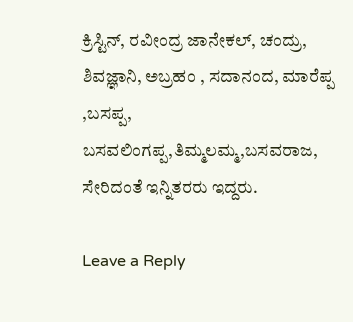ಕ್ರಿಸ್ಟಿನ್, ರವೀಂದ್ರ ಜಾನೇಕಲ್, ಚಂದ್ರು, ಶಿವಜ್ಞಾನಿ, ಅಬ್ರಹಂ , ಸದಾನಂದ, ಮಾರೆಪ್ಪ ,ಬಸಪ್ಪ, ಬಸವಲಿಂಗಪ್ಪ,ತಿಮ್ಮಲಮ್ಮ,ಬಸವರಾಜ, ಸೇರಿದಂತೆ ಇನ್ನಿತರರು ಇದ್ದರು.

Leave a Reply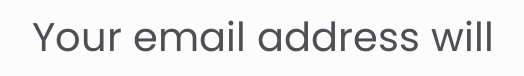Your email address will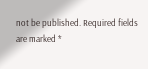not be published. Required fields are marked *